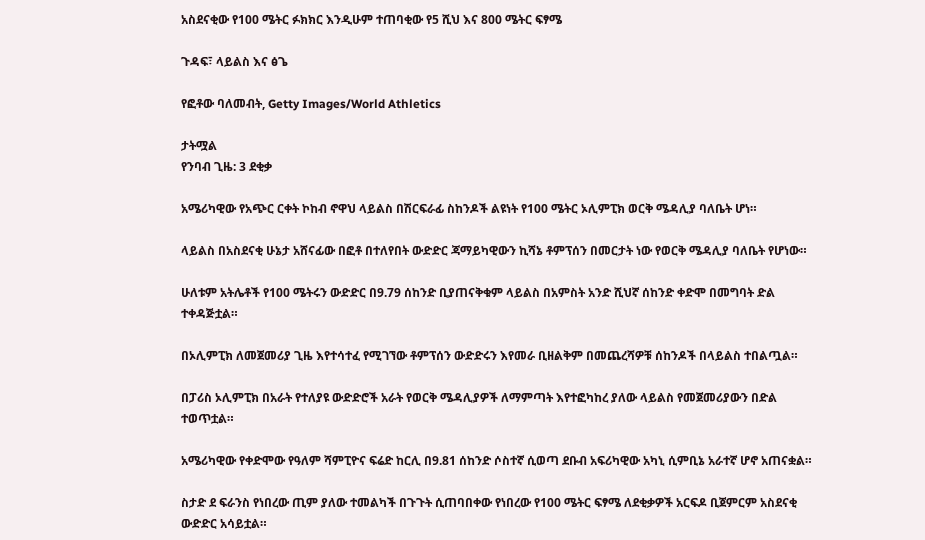አስደናቂው የ100 ሜትር ፉክክር እንዲሁም ተጠባቂው የ5 ሺህ እና 800 ሜትር ፍፃሜ

ጉዳፍ፣ ላይልስ እና ፅጌ

የፎቶው ባለመብት, Getty Images/World Athletics

ታትሟል
የንባብ ጊዜ: 3 ደቂቃ

አሜሪካዊው የአጭር ርቀት ኮከብ ኖዋህ ላይልስ በሽርፍራፊ ስከንዶች ልዩነት የ100 ሜትር ኦሊምፒክ ወርቅ ሜዳሊያ ባለቤት ሆነ።

ላይልስ በአስደናቂ ሁኔታ አሸናፊው በፎቶ በተለየበት ውድድር ጃማይካዊውን ኪሻኔ ቶምፕሰን በመርታት ነው የወርቅ ሜዳሊያ ባለቤት የሆነው።

ሁለቱም አትሌቶች የ100 ሜትሩን ውድድር በ9.79 ሰከንድ ቢያጠናቅቁም ላይልስ በአምስት አንድ ሺህኛ ሰከንድ ቀድሞ በመግባት ድል ተቀዳጅቷል።

በኦሊምፒክ ለመጀመሪያ ጊዜ እየተሳተፈ የሚገኘው ቶምፕሰን ውድድሩን እየመራ ቢዘልቅም በመጨረሻዎቹ ሰከንዶች በላይልስ ተበልጧል።

በፓሪስ ኦሊምፒክ በአራት የተለያዩ ውድድሮች አራት የወርቅ ሜዳሊያዎች ለማምጣት እየተፎካከረ ያለው ላይልስ የመጀመሪያውን በድል ተወጥቷል።

አሜሪካዊው የቀድሞው የዓለም ሻምፒዮና ፍሬድ ከርሊ በ9.81 ሰከንድ ሶስተኛ ሲወጣ ደቡብ አፍሪካዊው አካኒ ሲምቢኔ አራተኛ ሆኖ አጠናቋል።

ስታድ ደ ፍራንስ የነበረው ጢም ያለው ተመልካች በጉጉት ሲጠባበቀው የነበረው የ100 ሜትር ፍፃሜ ለደቂቃዎች አርፍዶ ቢጀምርም አስደናቂ ውድድር አሳይቷል።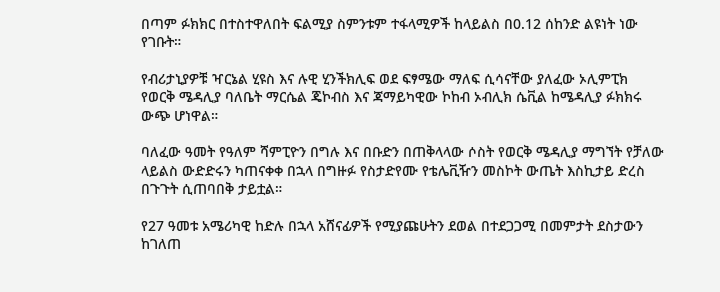በጣም ፉክክር በተስተዋለበት ፍልሚያ ስምንቱም ተፋላሚዎች ከላይልስ በ0.12 ሰከንድ ልዩነት ነው የገቡት።

የብሪታኒያዎቹ ዣርኔል ሂዩስ እና ሉዊ ሂንችክሊፍ ወደ ፍፃሜው ማለፍ ሲሳናቸው ያለፈው ኦሊምፒክ የወርቅ ሜዳሊያ ባለቤት ማርሴል ጄኮብስ እና ጃማይካዊው ኮከብ ኦብሊክ ሴቪል ከሜዳሊያ ፉክክሩ ውጭ ሆነዋል።

ባለፈው ዓመት የዓለም ሻምፒዮን በግሉ እና በቡድን በጠቅላላው ሶስት የወርቅ ሜዳሊያ ማግኘት የቻለው ላይልስ ውድድሩን ካጠናቀቀ በኋላ በግዙፉ የስታድየሙ የቴሌቪዥን መስኮት ውጤት እስኪታይ ድረስ በጉጉት ሲጠባበቅ ታይቷል።

የ27 ዓመቱ አሜሪካዊ ከድሉ በኋላ አሸናፊዎች የሚያጩሁትን ደወል በተደጋጋሚ በመምታት ደስታውን ከገለጠ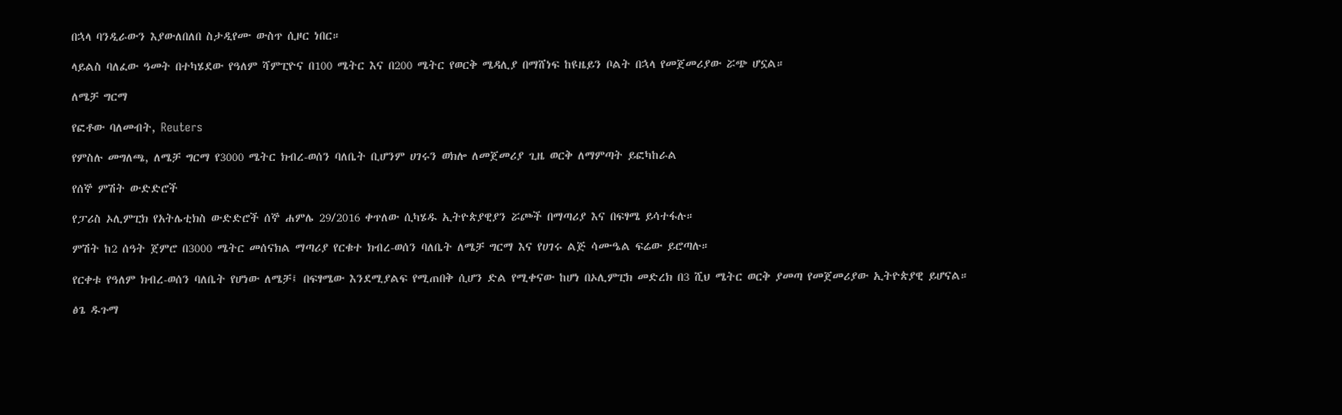በኋላ ባንዲራውን እያውለበለበ ስታዲየሙ ውስጥ ሲዞር ነበር።

ላይልስ ባለፈው ዓመት በተካሄደው የዓለም ሻምፒዮና በ100 ሜትር እና በ200 ሜትር የወርቅ ሜዳሊያ በማሸነፍ ከዩዜይን ቦልት በኋላ የመጀመሪያው ሯጭ ሆኗል።

ለሜቻ ግርማ

የፎቶው ባለመብት, Reuters

የምስሉ መግለጫ, ለሜቻ ግርማ የ3000 ሜትር ክብረ-ወሰን ባለቤት ቢሆንም ሀገሩን ወክሎ ለመጀመሪያ ጊዜ ወርቅ ለማምጣት ይፎካከራል

የሰኞ ምሽት ውድድሮች

የፓሪስ ኦሊምፒክ የአትሌቲክስ ውድድሮች ሰኞ ሐምሌ 29/2016 ቀጥለው ሲካሄዱ ኢትዮጵያዊያን ሯጮች በማጣሪያ እና በፍፃሜ ይሳተፋሉ።

ምሽት ከ2 ሰዓት ጀምሮ በ3000 ሜትር መሰናክል ማጣሪያ የርቁተ ክብረ-ወሰን ባለቤት ለሜቻ ግርማ እና የሀገሩ ልጅ ሳሙዔል ፍሬው ይሮጣሉ።

የርቀቱ የዓለም ክብረ-ወሰን ባለቤት የሆነው ለሜቻ፤ በፍፃሜው እንደሚያልፍ የሚጠበቅ ሲሆን ድል የሚቀናው ከሆነ በኦሊምፒክ መድረክ በ3 ሺህ ሜትር ወርቅ ያመጣ የመጀመሪያው ኢትዮጵያዊ ይሆናል።

ፅጌ ዱጉማ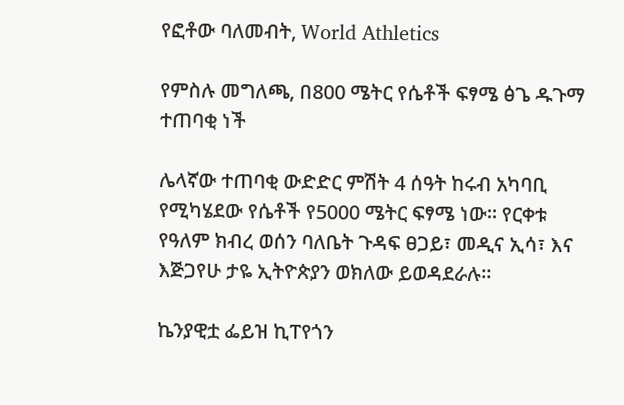የፎቶው ባለመብት, World Athletics

የምስሉ መግለጫ, በ800 ሜትር የሴቶች ፍፃሜ ፅጌ ዱጉማ ተጠባቂ ነች

ሌላኛው ተጠባቂ ውድድር ምሽት 4 ሰዓት ከሩብ አካባቢ የሚካሄደው የሴቶች የ5000 ሜትር ፍፃሜ ነው። የርቀቱ የዓለም ክብረ ወሰን ባለቤት ጉዳፍ ፀጋይ፣ መዲና ኢሳ፣ እና እጅጋየሁ ታዬ ኢትዮጵያን ወክለው ይወዳደራሉ።

ኬንያዊቷ ፌይዝ ኪፐየጎን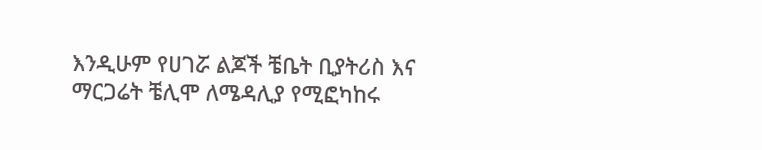እንዲሁም የሀገሯ ልጆች ቼቤት ቢያትሪስ እና ማርጋሬት ቼሊሞ ለሜዳሊያ የሚፎካከሩ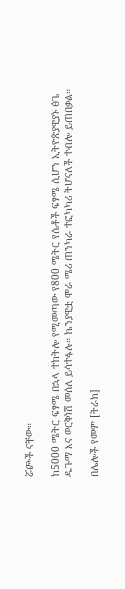ሯጮች ናቸው።

ከ5000 ሜትር ፍፃሜ በኋላ ተከትሎ የሚመጣው የ800 ሜትር የሴቶች ፍፃሜ ሲሆን ኢትዮጵያዊያኑ ፅጌ ዱጉማ እና ወርቅነሽ መሰለ ይሳተፋሉ። ኬንያዊቷ ሞራ ሜሪ ጠንካራ ተፎካካሪ ትሆናለች ተብሎ ይጠበቃል።

በሌሎች የመም [ትራክ]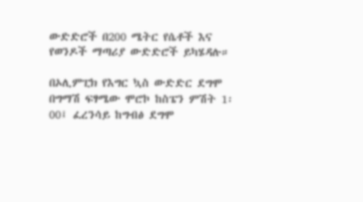ውድድሮች በ200 ሜትር የሴቶች እና የወንዶች ማጣሪያ ውድድሮች ይካሄዳሉ።

በኦሊምፒክ የእግር ኳስ ውድድር ደግሞ በግማሽ ፍፃሜው ሞሮኮ ከስፔን ምሽት 1፡00፤ ፈረንሳይ ከግብፅ ደግሞ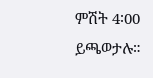ምሽት 4፡00 ይጫወታሉ።